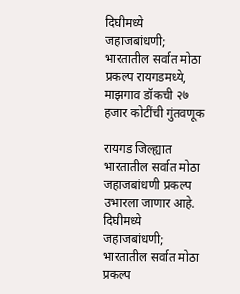दिघीमध्ये जहाजबांधणी; भारतातील सर्वात मोठा प्रकल्प रायगडमध्ये, माझगाव डॉकची २७ हजार कोटींची गुंतवणूक

रायगड जिल्ह्यात भारतातील सर्वात मोठा जहाजबांधणी प्रकल्प उभारला जाणार आहे.
दिघीमध्ये जहाजबांधणी; भारतातील सर्वात मोठा प्रकल्प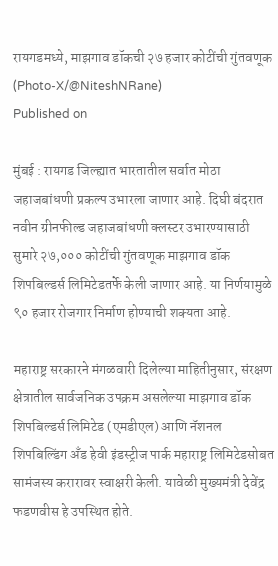रायगडमध्ये, माझगाव डॉकची २७ हजार कोटींची गुंतवणूक
(Photo-X/@NiteshNRane)
Published on

मुंबई : रायगड जिल्ह्यात भारतातील सर्वात मोठा जहाजबांधणी प्रकल्प उभारला जाणार आहे. दिघी बंदरात नवीन ग्रीनफील्ड जहाजबांधणी क्लस्टर उभारण्यासाठी सुमारे २७,००० कोटींची गुंतवणूक माझगाव डॉक शिपबिल्डर्स लिमिटेडतर्फे केली जाणार आहे. या निर्णयामुळे ९० हजार रोजगार निर्माण होण्याची शक्यता आहे.

महाराष्ट्र सरकारने मंगळवारी दिलेल्या माहितीनुसार, संरक्षण क्षेत्रातील सार्वजनिक उपक्रम असलेल्या माझगाव डॉक शिपबिल्डर्स लिमिटेड (एमडीएल) आणि नॅशनल शिपबिल्डिंग अँड हेवी इंडस्ट्रीज पार्क महाराष्ट्र लिमिटेडसोबत सामंजस्य करारावर स्वाक्षरी केली. यावेळी मुख्यमंत्री देवेंद्र फडणवीस हे उपस्थित होते.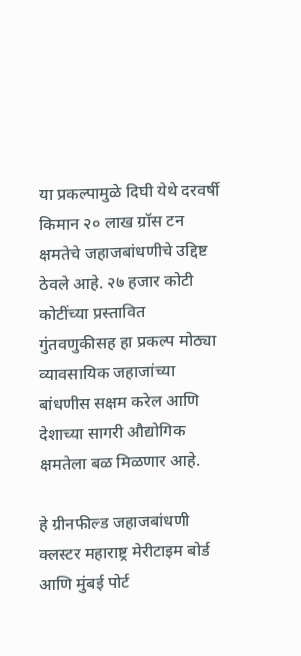या प्रकल्पामुळे दिघी येथे दरवर्षी किमान २० लाख ग्रॉस टन क्षमतेचे जहाजबांधणीचे उद्दिष्ट ठेवले आहे. २७ हजार कोटी कोटींच्या प्रस्तावित गुंतवणुकीसह हा प्रकल्प मोठ्या व्यावसायिक जहाजांच्या बांधणीस सक्षम करेल आणि देशाच्या सागरी औद्योगिक क्षमतेला बळ मिळणार आहे.

हे ग्रीनफील्ड जहाजबांधणी क्लस्टर महाराष्ट्र मेरीटाइम बोर्ड आणि मुंबई पोर्ट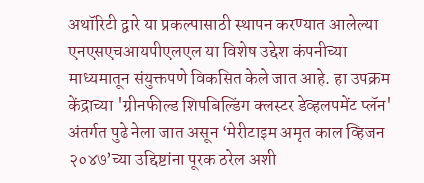अथॉरिटी द्वारे या प्रकल्पासाठी स्थापन करण्यात आलेल्या एनएसएचआयपीएलएल या विशेष उद्देश कंपनीच्या माध्यमातून संयुक्तपणे विकसित केले जात आहे. हा उपक्रम केंद्राच्या 'ग्रीनफील्ड शिपबिल्डिंग क्लस्टर डेव्हलपमेंट प्लॅन' अंतर्गत पुढे नेला जात असून ‘मेरीटाइम अमृत काल व्हिजन २०४७’च्या उद्दिष्टांना पूरक ठरेल अशी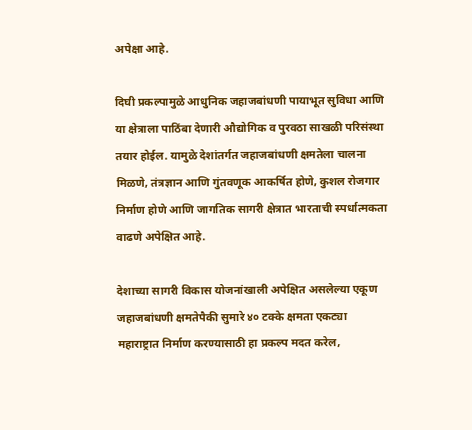अपेक्षा आहे.

दिघी प्रकल्पामुळे आधुनिक जहाजबांधणी पायाभूत सुविधा आणि या क्षेत्राला पाठिंबा देणारी औद्योगिक व पुरवठा साखळी परिसंस्था तयार होईल. यामुळे देशांतर्गत जहाजबांधणी क्षमतेला चालना मिळणे, तंत्रज्ञान आणि गुंतवणूक आकर्षित होणे, कुशल रोजगार निर्माण होणे आणि जागतिक सागरी क्षेत्रात भारताची स्पर्धात्मकता वाढणे अपेक्षित आहे.

देशाच्या सागरी विकास योजनांखाली अपेक्षित असलेल्या एकूण जहाजबांधणी क्षमतेपैकी सुमारे ४० टक्के क्षमता एकट्या महाराष्ट्रात निर्माण करण्यासाठी हा प्रकल्प मदत करेल,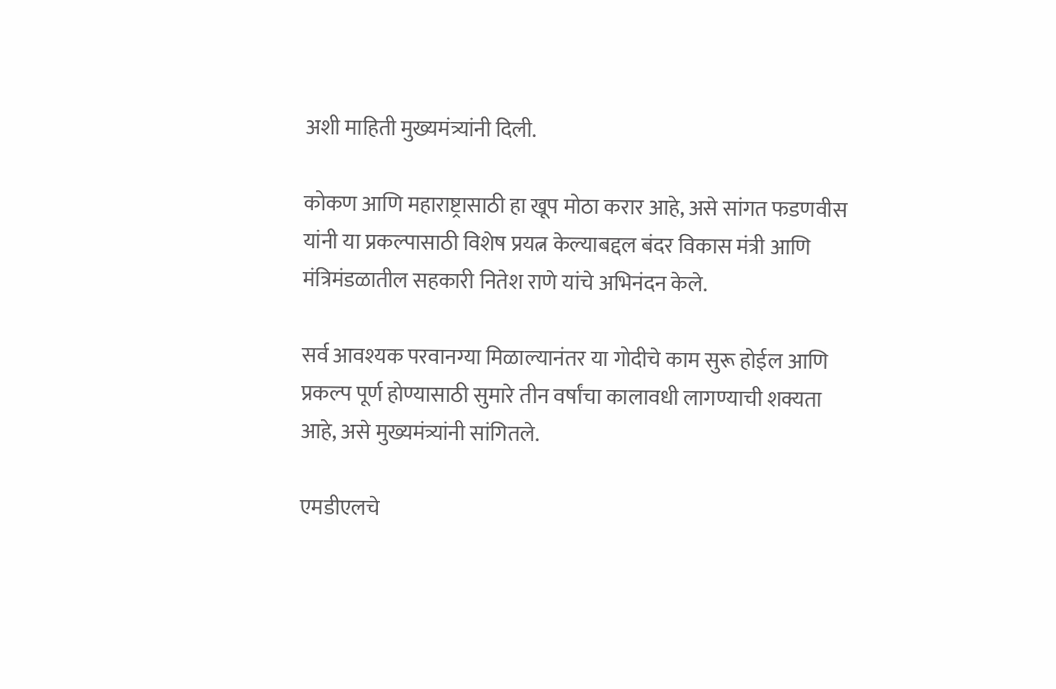अशी माहिती मुख्यमंत्र्यांनी दिली.

कोकण आणि महाराष्ट्रासाठी हा खूप मोठा करार आहे, असे सांगत फडणवीस यांनी या प्रकल्पासाठी विशेष प्रयत्न केल्याबद्दल बंदर विकास मंत्री आणि मंत्रिमंडळातील सहकारी नितेश राणे यांचे अभिनंदन केले.

सर्व आवश्यक परवानग्या मिळाल्यानंतर या गोदीचे काम सुरू होईल आणि प्रकल्प पूर्ण होण्यासाठी सुमारे तीन वर्षांचा कालावधी लागण्याची शक्यता आहे, असे मुख्यमंत्र्यांनी सांगितले.

एमडीएलचे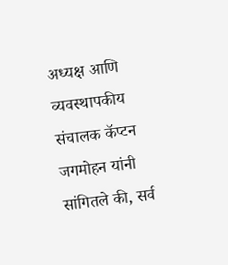अध्यक्ष आणि व्यवस्थापकीय संचालक कॅप्टन जगमोहन यांनी सांगितले की, सर्व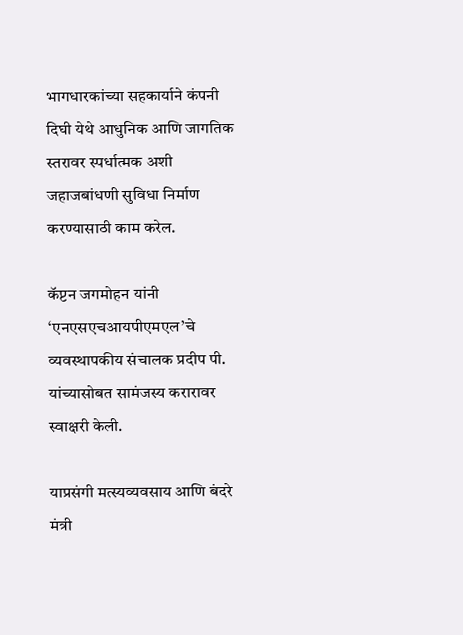भागधारकांच्या सहकार्याने कंपनी दिघी येथे आधुनिक आणि जागतिक स्तरावर स्पर्धात्मक अशी जहाजबांधणी सुविधा निर्माण करण्यासाठी काम करेल.

कॅप्टन जगमोहन यांनी ‘एनएसएचआयपीएमएल’चे व्यवस्थापकीय संचालक प्रदीप पी. यांच्यासोबत सामंजस्य करारावर स्वाक्षरी केली.

याप्रसंगी मत्स्यव्यवसाय आणि बंदरे मंत्री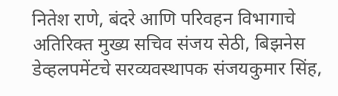नितेश राणे, बंदरे आणि परिवहन विभागाचे अतिरिक्त मुख्य सचिव संजय सेठी, बिझनेस डेव्हलपमेंटचे सरव्यवस्थापक संजयकुमार सिंह,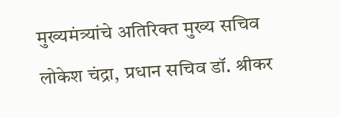मुख्यमंत्र्यांचे अतिरिक्त मुख्य सचिव लोकेश चंद्रा, प्रधान सचिव डॉ. श्रीकर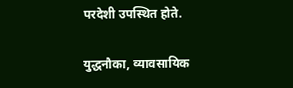परदेशी उपस्थित होते.

युद्धनौका, व्यावसायिक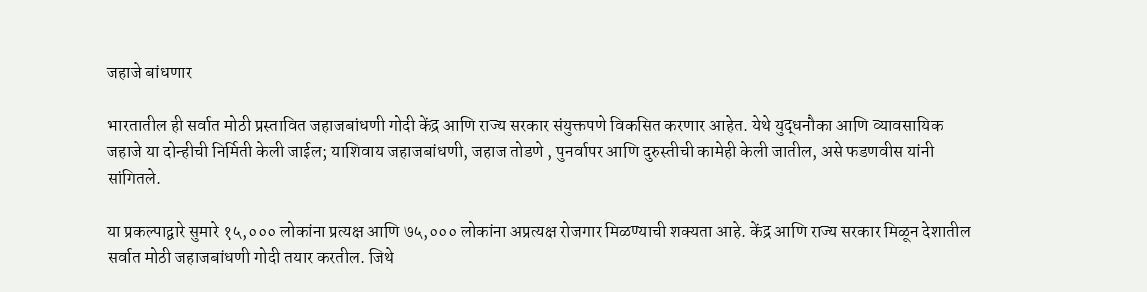जहाजे बांधणार

भारतातील ही सर्वात मोठी प्रस्तावित जहाजबांधणी गोदी केंद्र आणि राज्य सरकार संयुक्तपणे विकसित करणार आहेत. येथे युद्धनौका आणि व्यावसायिक जहाजे या दोन्हीची निर्मिती केली जाईल; याशिवाय जहाजबांधणी, जहाज तोडणे , पुनर्वापर आणि दुरुस्तीची कामेही केली जातील, असे फडणवीस यांनी सांगितले.

या प्रकल्पाद्वारे सुमारे १५,००० लोकांना प्रत्यक्ष आणि ७५,००० लोकांना अप्रत्यक्ष रोजगार मिळण्याची शक्यता आहे. केंद्र आणि राज्य सरकार मिळून देशातील सर्वात मोठी जहाजबांधणी गोदी तयार करतील. जिथे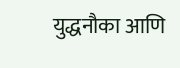युद्धनौका आणि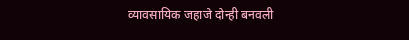व्यावसायिक जहाजे दोन्ही बनवली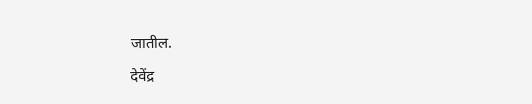जातील.

देवेंद्र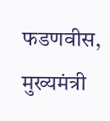फडणवीस, मुख्यमंत्री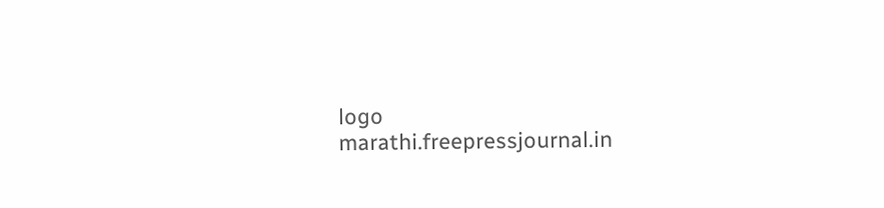logo
marathi.freepressjournal.in